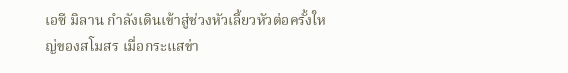เอซี มิลาน กำลังเดินเข้าสู่ช่วงหัวเลี้ยวหัวต่อครั้งใหญ่ของสโมสร เมื่อกระแสข่า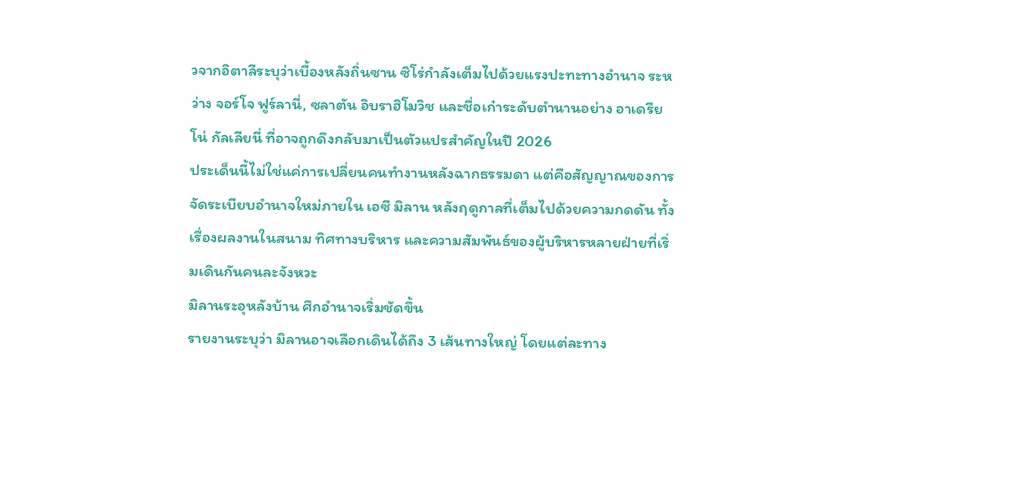วจากอิตาลีระบุว่าเบื้องหลังถิ่นซาน ซิโร่กำลังเต็มไปด้วยแรงปะทะทางอำนาจ ระหว่าง จอร์โจ ฟูร์ลานี่, ซลาตัน อิบราฮิโมวิช และชื่อเก๋าระดับตำนานอย่าง อาเดรียโน่ กัลเลียนี่ ที่อาจถูกดึงกลับมาเป็นตัวแปรสำคัญในปี 2026
ประเด็นนี้ไม่ใช่แค่การเปลี่ยนคนทำงานหลังฉากธรรมดา แต่คือสัญญาณของการจัดระเบียบอำนาจใหม่ภายใน เอซี มิลาน หลังฤดูกาลที่เต็มไปด้วยความกดดัน ทั้งเรื่องผลงานในสนาม ทิศทางบริหาร และความสัมพันธ์ของผู้บริหารหลายฝ่ายที่เริ่มเดินกันคนละจังหวะ
มิลานระอุหลังบ้าน ศึกอำนาจเริ่มชัดขึ้น
รายงานระบุว่า มิลานอาจเลือกเดินได้ถึง 3 เส้นทางใหญ่ โดยแต่ละทาง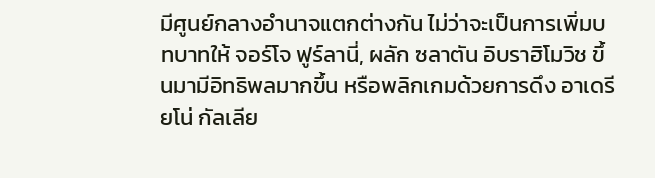มีศูนย์กลางอำนาจแตกต่างกัน ไม่ว่าจะเป็นการเพิ่มบทบาทให้ จอร์โจ ฟูร์ลานี่, ผลัก ซลาตัน อิบราฮิโมวิช ขึ้นมามีอิทธิพลมากขึ้น หรือพลิกเกมด้วยการดึง อาเดรียโน่ กัลเลีย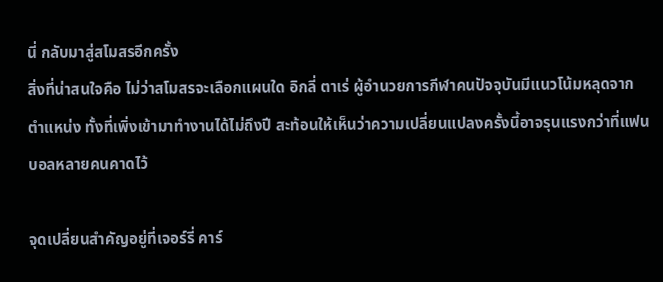นี่ กลับมาสู่สโมสรอีกครั้ง
สิ่งที่น่าสนใจคือ ไม่ว่าสโมสรจะเลือกแผนใด อิกลี่ ตาเร่ ผู้อำนวยการกีฬาคนปัจจุบันมีแนวโน้มหลุดจากตำแหน่ง ทั้งที่เพิ่งเข้ามาทำงานได้ไม่ถึงปี สะท้อนให้เห็นว่าความเปลี่ยนแปลงครั้งนี้อาจรุนแรงกว่าที่แฟนบอลหลายคนคาดไว้

จุดเปลี่ยนสำคัญอยู่ที่เจอร์รี่ คาร์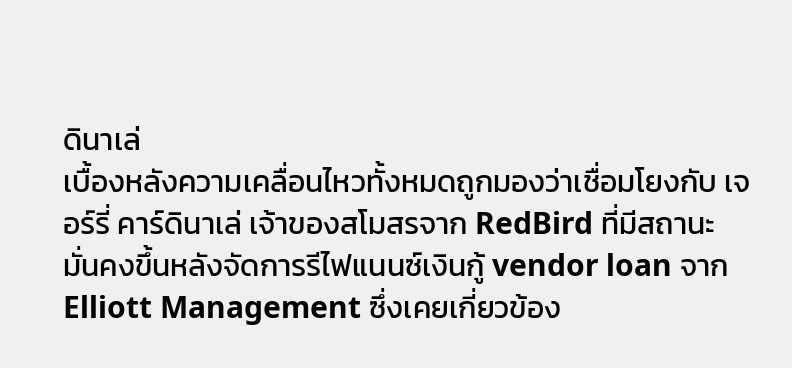ดินาเล่
เบื้องหลังความเคลื่อนไหวทั้งหมดถูกมองว่าเชื่อมโยงกับ เจอร์รี่ คาร์ดินาเล่ เจ้าของสโมสรจาก RedBird ที่มีสถานะมั่นคงขึ้นหลังจัดการรีไฟแนนซ์เงินกู้ vendor loan จาก Elliott Management ซึ่งเคยเกี่ยวข้อง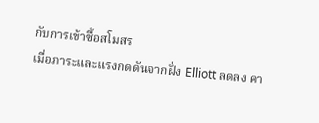กับการเข้าซื้อสโมสร
เมื่อภาระและแรงกดดันจากฝั่ง Elliott ลดลง คา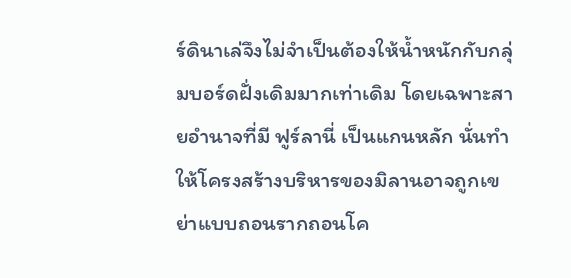ร์ดินาเล่จึงไม่จำเป็นต้องให้น้ำหนักกับกลุ่มบอร์ดฝั่งเดิมมากเท่าเดิม โดยเฉพาะสายอำนาจที่มี ฟูร์ลานี่ เป็นแกนหลัก นั่นทำให้โครงสร้างบริหารของมิลานอาจถูกเขย่าแบบถอนรากถอนโค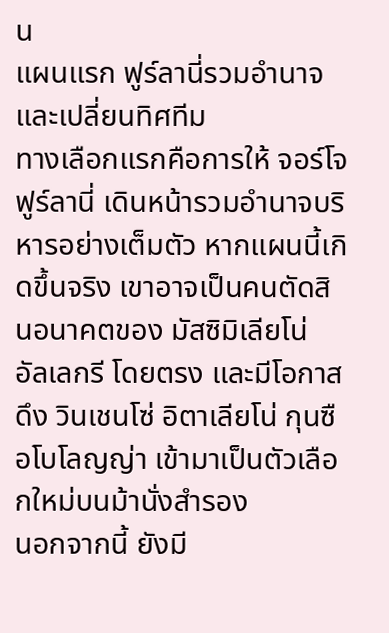น
แผนแรก ฟูร์ลานี่รวมอำนาจและเปลี่ยนทิศทีม
ทางเลือกแรกคือการให้ จอร์โจ ฟูร์ลานี่ เดินหน้ารวมอำนาจบริหารอย่างเต็มตัว หากแผนนี้เกิดขึ้นจริง เขาอาจเป็นคนตัดสินอนาคตของ มัสซิมิเลียโน่ อัลเลกรี โดยตรง และมีโอกาสดึง วินเชนโซ่ อิตาเลียโน่ กุนซือโบโลญญ่า เข้ามาเป็นตัวเลือกใหม่บนม้านั่งสำรอง
นอกจากนี้ ยังมี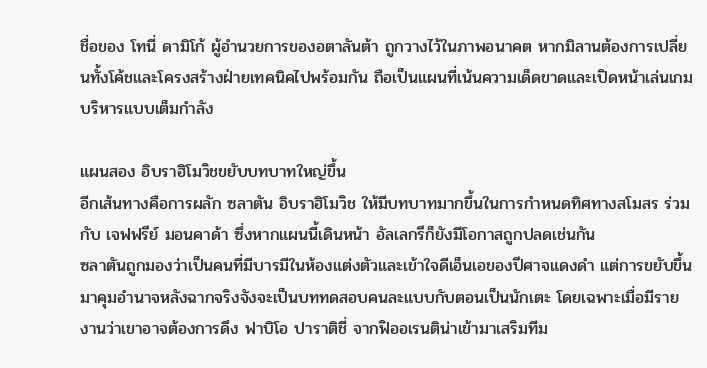ชื่อของ โทนี่ ดามิโก้ ผู้อำนวยการของอตาลันต้า ถูกวางไว้ในภาพอนาคต หากมิลานต้องการเปลี่ยนทั้งโค้ชและโครงสร้างฝ่ายเทคนิคไปพร้อมกัน ถือเป็นแผนที่เน้นความเด็ดขาดและเปิดหน้าเล่นเกมบริหารแบบเต็มกำลัง

แผนสอง อิบราฮิโมวิชขยับบทบาทใหญ่ขึ้น
อีกเส้นทางคือการผลัก ซลาตัน อิบราฮิโมวิช ให้มีบทบาทมากขึ้นในการกำหนดทิศทางสโมสร ร่วมกับ เจฟฟรีย์ มอนคาด้า ซึ่งหากแผนนี้เดินหน้า อัลเลกรีก็ยังมีโอกาสถูกปลดเช่นกัน
ซลาตันถูกมองว่าเป็นคนที่มีบารมีในห้องแต่งตัวและเข้าใจดีเอ็นเอของปีศาจแดงดำ แต่การขยับขึ้นมาคุมอำนาจหลังฉากจริงจังจะเป็นบททดสอบคนละแบบกับตอนเป็นนักเตะ โดยเฉพาะเมื่อมีรายงานว่าเขาอาจต้องการดึง ฟาบิโอ ปาราติชี่ จากฟิออเรนติน่าเข้ามาเสริมทีม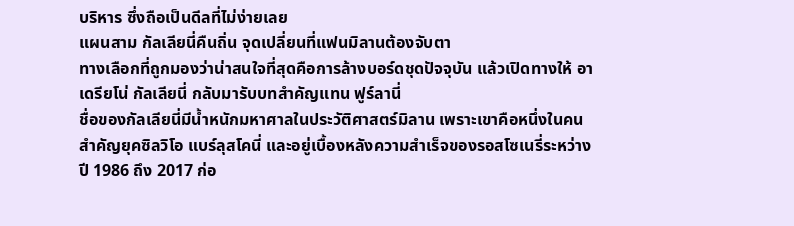บริหาร ซึ่งถือเป็นดีลที่ไม่ง่ายเลย
แผนสาม กัลเลียนี่คืนถิ่น จุดเปลี่ยนที่แฟนมิลานต้องจับตา
ทางเลือกที่ถูกมองว่าน่าสนใจที่สุดคือการล้างบอร์ดชุดปัจจุบัน แล้วเปิดทางให้ อาเดรียโน่ กัลเลียนี่ กลับมารับบทสำคัญแทน ฟูร์ลานี่
ชื่อของกัลเลียนี่มีน้ำหนักมหาศาลในประวัติศาสตร์มิลาน เพราะเขาคือหนึ่งในคนสำคัญยุคซิลวิโอ แบร์ลุสโคนี่ และอยู่เบื้องหลังความสำเร็จของรอสโซเนรี่ระหว่างปี 1986 ถึง 2017 ก่อ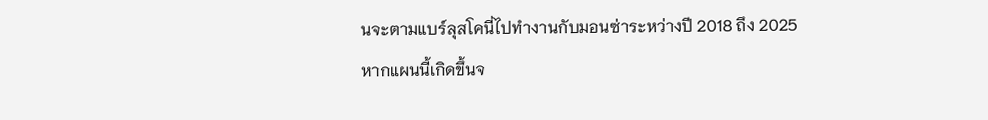นจะตามแบร์ลุสโคนี่ไปทำงานกับมอนซ่าระหว่างปี 2018 ถึง 2025
หากแผนนี้เกิดขึ้นจ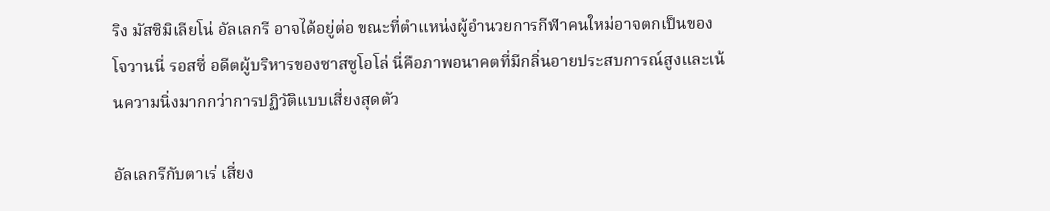ริง มัสซิมิเลียโน่ อัลเลกรี อาจได้อยู่ต่อ ขณะที่ตำแหน่งผู้อำนวยการกีฬาคนใหม่อาจตกเป็นของ โจวานนี่ รอสซี่ อดีตผู้บริหารของซาสซูโอโล่ นี่คือภาพอนาคตที่มีกลิ่นอายประสบการณ์สูงและเน้นความนิ่งมากกว่าการปฏิวัติแบบเสี่ยงสุดตัว

อัลเลกรีกับตาเร่ เสี่ยง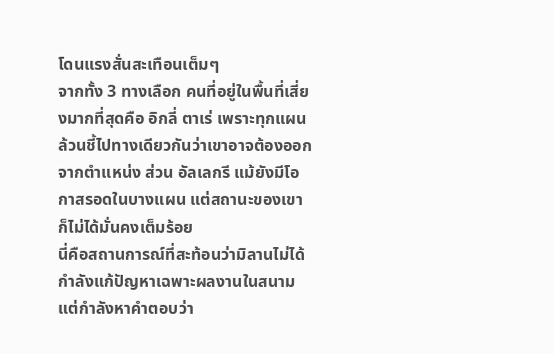โดนแรงสั่นสะเทือนเต็มๆ
จากทั้ง 3 ทางเลือก คนที่อยู่ในพื้นที่เสี่ยงมากที่สุดคือ อิกลี่ ตาเร่ เพราะทุกแผนล้วนชี้ไปทางเดียวกันว่าเขาอาจต้องออกจากตำแหน่ง ส่วน อัลเลกรี แม้ยังมีโอกาสรอดในบางแผน แต่สถานะของเขาก็ไม่ได้มั่นคงเต็มร้อย
นี่คือสถานการณ์ที่สะท้อนว่ามิลานไม่ได้กำลังแก้ปัญหาเฉพาะผลงานในสนาม แต่กำลังหาคำตอบว่า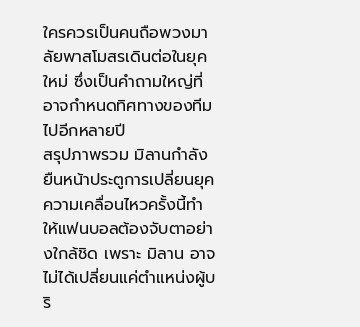ใครควรเป็นคนถือพวงมาลัยพาสโมสรเดินต่อในยุคใหม่ ซึ่งเป็นคำถามใหญ่ที่อาจกำหนดทิศทางของทีมไปอีกหลายปี
สรุปภาพรวม มิลานกำลังยืนหน้าประตูการเปลี่ยนยุค
ความเคลื่อนไหวครั้งนี้ทำให้แฟนบอลต้องจับตาอย่างใกล้ชิด เพราะ มิลาน อาจไม่ได้เปลี่ยนแค่ตำแหน่งผู้บริ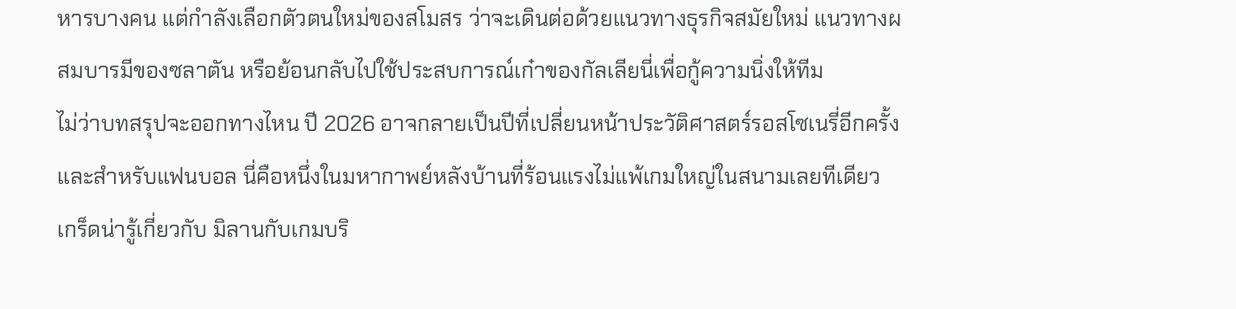หารบางคน แต่กำลังเลือกตัวตนใหม่ของสโมสร ว่าจะเดินต่อด้วยแนวทางธุรกิจสมัยใหม่ แนวทางผสมบารมีของซลาตัน หรือย้อนกลับไปใช้ประสบการณ์เก๋าของกัลเลียนี่เพื่อกู้ความนิ่งให้ทีม
ไม่ว่าบทสรุปจะออกทางไหน ปี 2026 อาจกลายเป็นปีที่เปลี่ยนหน้าประวัติศาสตร์รอสโซเนรี่อีกครั้ง และสำหรับแฟนบอล นี่คือหนึ่งในมหากาพย์หลังบ้านที่ร้อนแรงไม่แพ้เกมใหญ่ในสนามเลยทีเดียว
เกร็ดน่ารู้เกี่ยวกับ มิลานกับเกมบริ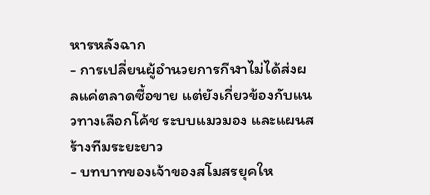หารหลังฉาก
- การเปลี่ยนผู้อำนวยการกีฬาไม่ได้ส่งผลแค่ตลาดซื้อขาย แต่ยังเกี่ยวข้องกับแนวทางเลือกโค้ช ระบบแมวมอง และแผนสร้างทีมระยะยาว
- บทบาทของเจ้าของสโมสรยุคให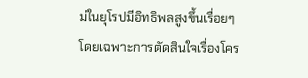ม่ในยุโรปมีอิทธิพลสูงขึ้นเรื่อยๆ โดยเฉพาะการตัดสินใจเรื่องโคร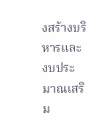งสร้างบริหารและงบประมาณเสริม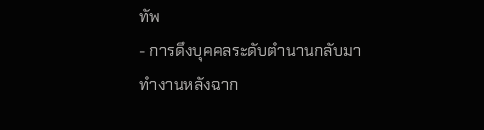ทัพ
- การดึงบุคคลระดับตำนานกลับมาทำงานหลังฉาก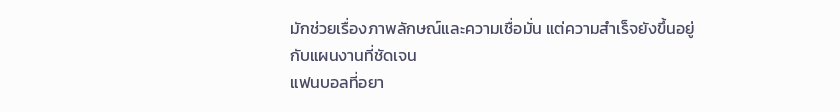มักช่วยเรื่องภาพลักษณ์และความเชื่อมั่น แต่ความสำเร็จยังขึ้นอยู่กับแผนงานที่ชัดเจน
แฟนบอลที่อยา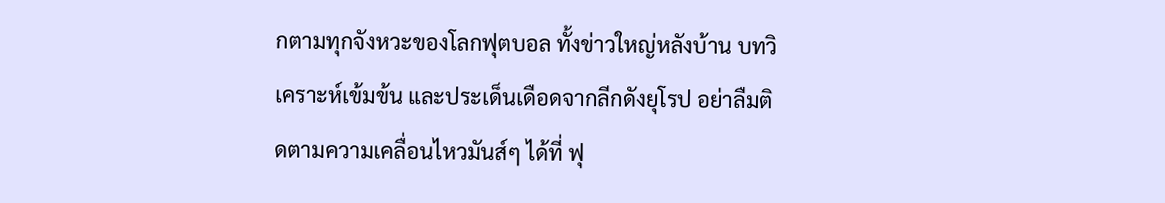กตามทุกจังหวะของโลกฟุตบอล ทั้งข่าวใหญ่หลังบ้าน บทวิเคราะห์เข้มข้น และประเด็นเดือดจากลีกดังยุโรป อย่าลืมติดตามความเคลื่อนไหวมันส์ๆ ได้ที่ ฟุ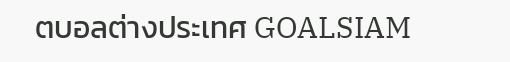ตบอลต่างประเทศ GOALSIAM